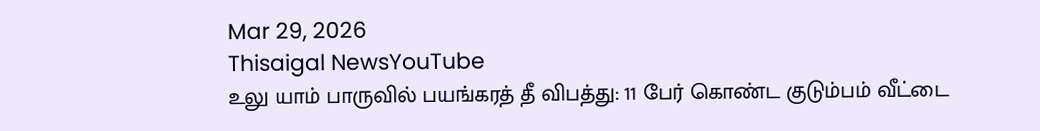Mar 29, 2026
Thisaigal NewsYouTube
உலு யாம் பாருவில் பயங்கரத் தீ விபத்து: 11 பேர் கொண்ட குடும்பம் வீட்டை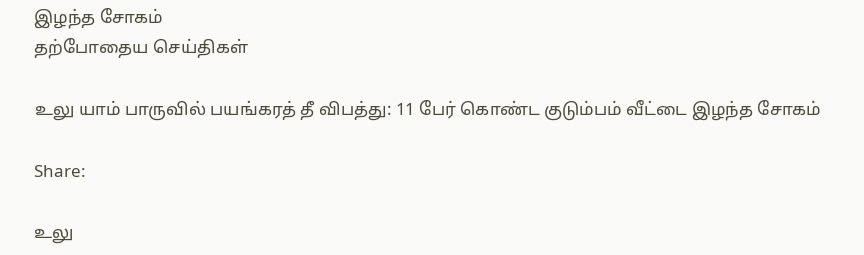இழந்த சோகம்
தற்போதைய செய்திகள்

உலு யாம் பாருவில் பயங்கரத் தீ விபத்து: 11 பேர் கொண்ட குடும்பம் வீட்டை இழந்த சோகம்

Share:

உலு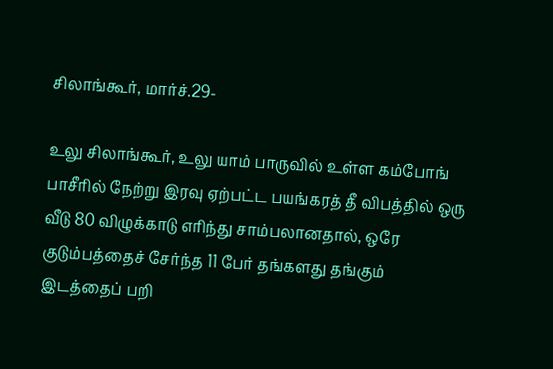சிலாங்கூர், மார்ச்.29-

உலு சிலாங்கூர், உலு யாம் பாருவில் உள்ள கம்போங் பாசீரில் நேற்று இரவு ஏற்பட்ட பயங்கரத் தீ விபத்தில் ஒரு வீடு 80 விழுக்காடு எரிந்து சாம்பலானதால், ஒரே குடும்பத்தைச் சேர்ந்த 11 பேர் தங்களது தங்கும் இடத்தைப் பறி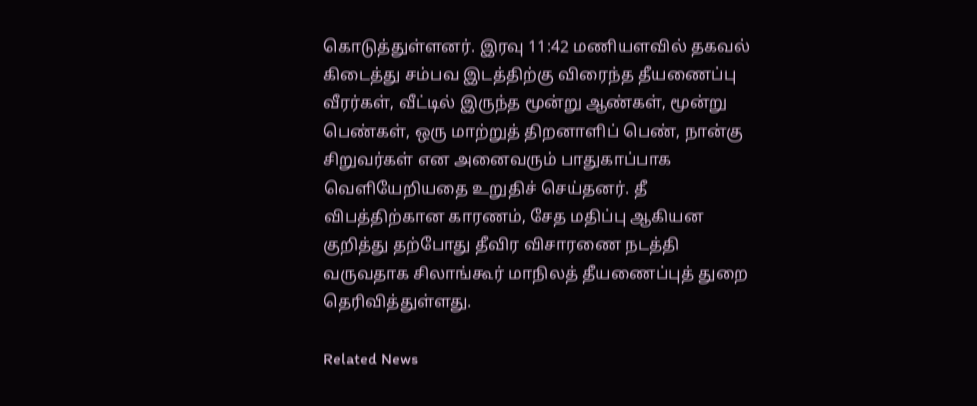கொடுத்துள்ளனர். இரவு 11:42 மணியளவில் தகவல் கிடைத்து சம்பவ இடத்திற்கு விரைந்த தீயணைப்பு வீரர்கள், வீட்டில் இருந்த மூன்று ஆண்கள், மூன்று பெண்கள், ஒரு மாற்றுத் திறனாளிப் பெண், நான்கு சிறுவர்கள் என அனைவரும் பாதுகாப்பாக வெளியேறியதை உறுதிச் செய்தனர். தீ விபத்திற்கான காரணம், சேத மதிப்பு ஆகியன குறித்து தற்போது தீவிர விசாரணை நடத்தி வருவதாக சிலாங்கூர் மாநிலத் தீயணைப்புத் துறை தெரிவித்துள்ளது.

Related News